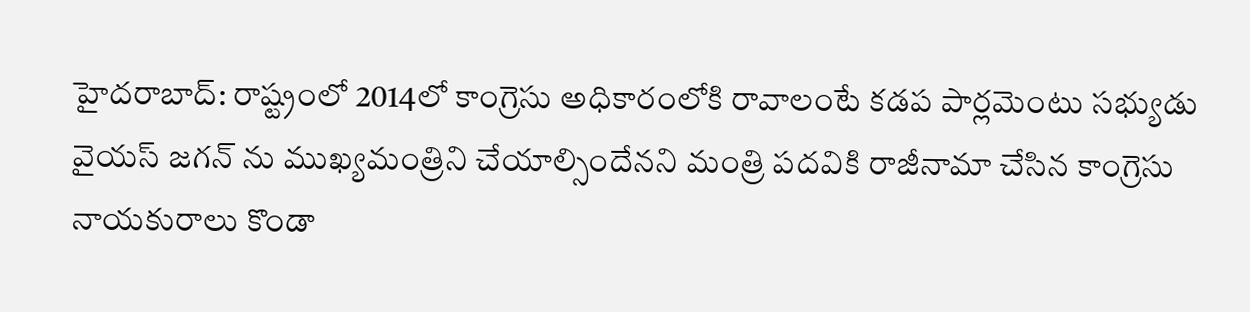హైదరాబాద్: రాష్ట్రంలో 2014లో కాంగ్రెసు అధికారంలోకి రావాలంటే కడప పార్లమెంటు సభ్యుడు వైయస్ జగన్ ను ముఖ్యమంత్రిని చేయాల్సిందేనని మంత్రి పదవికి రాజీనామా చేసిన కాంగ్రెసు నాయకురాలు కొండా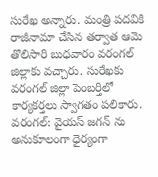సురేఖ అన్నారు. మంత్రి పదవికి రాజీనామా చేసిన తర్వాత ఆమె తొలిసారి బుధవారం వరంగల్ జిల్లాకు వచ్చారు. సురేఖకు వరంగల్ జిల్లా పెంబర్తిలో కార్యకర్తలు స్వాగతం పలికారు.
వరంగల్: వైయస్ జగన్ ను అనుకూలంగా ధైర్యంగా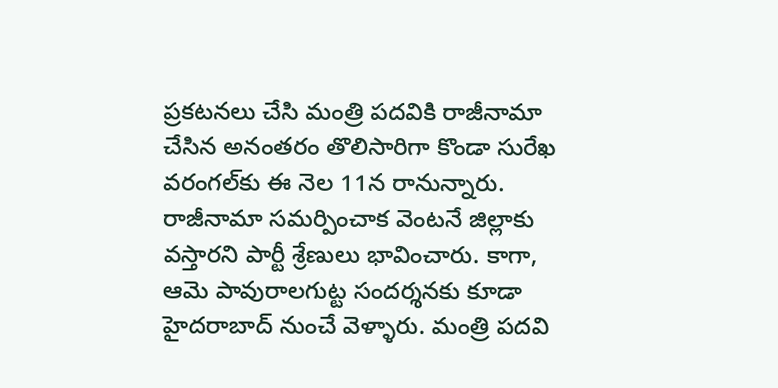ప్రకటనలు చేసి మంత్రి పదవికి రాజీనామా చేసిన అనంతరం తొలిసారిగా కొండా సురేఖ వరంగల్‌కు ఈ నెల 11న రానున్నారు. రాజీనామా సమర్పించాక వెంటనే జిల్లాకు వస్తారని పార్టీ శ్రేణులు భావించారు. కాగా, ఆమె పావురాలగుట్ట సందర్శనకు కూడా హైదరాబాద్‌ నుంచే వెళ్ళారు. మంత్రి పదవి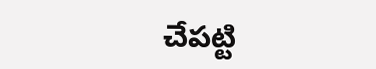చేపట్టి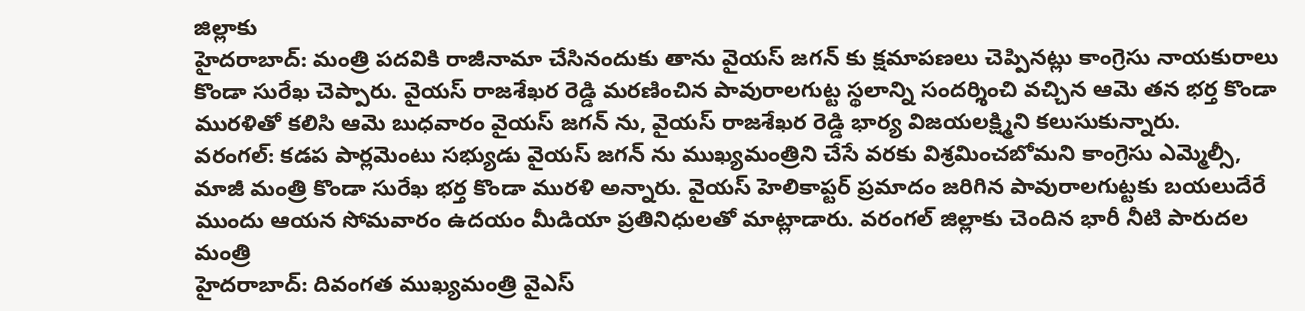జిల్లాకు
హైదరాబాద్: మంత్రి పదవికి రాజీనామా చేసినందుకు తాను వైయస్ జగన్ కు క్షమాపణలు చెప్పినట్లు కాంగ్రెసు నాయకురాలు కొండా సురేఖ చెప్పారు. వైయస్ రాజశేఖర రెడ్డి మరణించిన పావురాలగుట్ట స్థలాన్ని సందర్శించి వచ్చిన ఆమె తన భర్త కొండా మురళితో కలిసి ఆమె బుధవారం వైయస్ జగన్ ను, వైయస్ రాజశేఖర రెడ్డి భార్య విజయలక్ష్మిని కలుసుకున్నారు.
వరంగల్: కడప పార్లమెంటు సభ్యుడు వైయస్ జగన్ ను ముఖ్యమంత్రిని చేసే వరకు విశ్రమించబోమని కాంగ్రెసు ఎమ్మెల్సీ, మాజీ మంత్రి కొండా సురేఖ భర్త కొండా మురళి అన్నారు. వైయస్ హెలికాప్టర్ ప్రమాదం జరిగిన పావురాలగుట్టకు బయలుదేరే ముందు ఆయన సోమవారం ఉదయం మీడియా ప్రతినిధులతో మాట్లాడారు. వరంగల్ జిల్లాకు చెందిన భారీ నీటి పారుదల మంత్రి
హైదరాబాద్: దివంగత ముఖ్యమంత్రి వైఎస్‌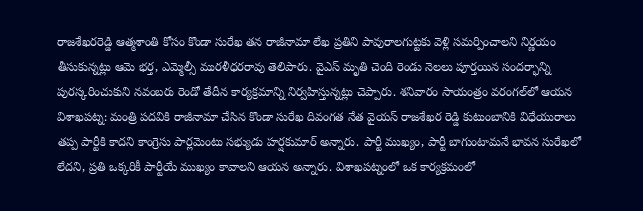రాజశేఖరరెడ్డి ఆత్మశాంతి కోసం కొండా సురేఖ తన రాజీనామా లేఖ ప్రతిని పావురాలగుట్టకు వెళ్లి సమర్పించాలని నిర్ణయం తీసుకున్నట్లు ఆమె భర్త, ఎమ్మెల్సీ మురళీధరరావు తెలిపారు. వైఎస్‌ మృతి చెంది రెండు నెలలు పూర్తయిన సందర్భాన్ని పురస్కరించుకుని నవంబరు రెండో తేదీన కార్యక్రమాన్ని నిర్వహిస్తున్నట్లు చెప్పారు. శనివారం సాయంత్రం వరంగల్‌లో ఆయన
విశాఖపట్న: మంత్రి పదవికి రాజీనామా చేసిన కొండా సురేఖ దివంగత నేత వైయస్ రాజశేఖర రెడ్డి కుటుంబానికి విధేయురాలు తప్ప పార్టీకి కాదని కాంగ్రెసు పార్లమెంటు సభ్యుడు హర్షకుమార్ అన్నారు. పార్టీ ముఖ్యం, పార్టీ బాగుంటామనే భావన సురేఖలో లేదని, ప్రతి ఒక్కరికీ పార్టీయే ముఖ్యం కావాలని ఆయన అన్నారు. విశాఖపట్నంలో ఒక కార్యక్రమంలో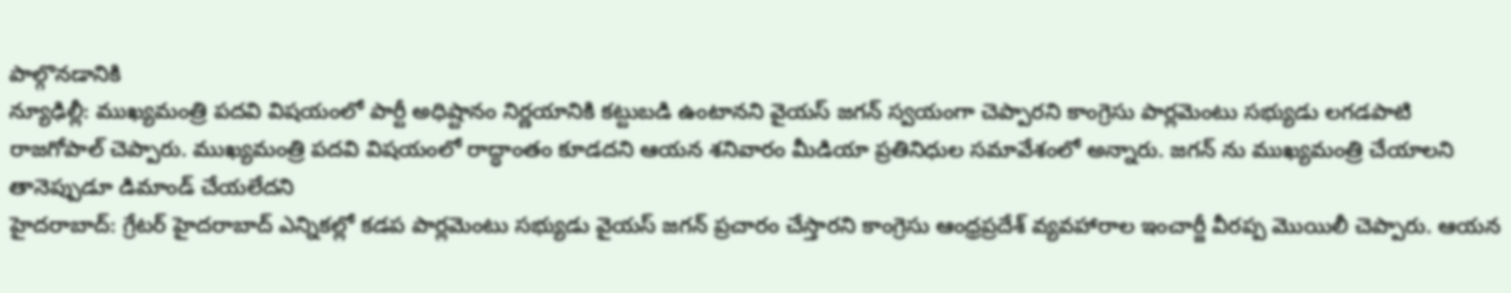పాల్గొనడానికి
న్యూఢిల్లీ: ముఖ్యమంత్రి పదవి విషయంలో పార్టీ అధిష్టానం నిర్ణయానికి కట్టుబడి ఉంటానని వైయస్ జగన్ స్వయంగా చెప్పారని కాంగ్రెసు పార్లమెంటు సభ్యుడు లగడపాటి రాజగోపాల్ చెప్పారు. ముఖ్యమంత్రి పదవి విషయంలో రాద్ధాంతం కూడదని ఆయన శనివారం మీడియా ప్రతినిధుల సమావేశంలో అన్నారు. జగన్ ను ముఖ్యమంత్రి చేయాలని తానెప్పుడూ డిమాండ్ చేయలేదని
హైదరాబాద్: గ్రేటర్ హైదరాబాద్ ఎన్నికల్లో కడప పార్లమెంటు సభ్యుడు వైయస్ జగన్ ప్రచారం చేస్తారని కాంగ్రెసు ఆంధ్రప్రదేశ్ వ్యవహారాల ఇంచార్జీ వీరప్ప మొయిలీ చెప్పారు. ఆయన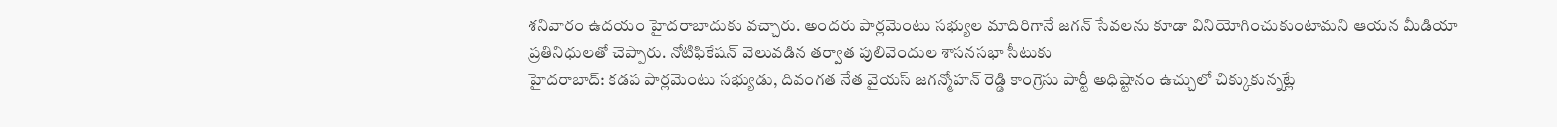శనివారం ఉదయం హైదరాబాదుకు వచ్చారు. అందరు పార్లమెంటు సభ్యుల మాదిరిగానే జగన్ సేవలను కూడా వినియోగించుకుంటామని ఆయన మీడియా ప్రతినిధులతో చెప్పారు. నోటిఫికేషన్ వెలువడిన తర్వాత పులివెందుల శాసనసభా సీటుకు
హైదరాబాద్: కడప పార్లమెంటు సభ్యుడు, దివంగత నేత వైయస్ జగన్మోహన్ రెడ్డి కాంగ్రెసు పార్టీ అధిష్టానం ఉచ్చులో చిక్కుకున్నట్లే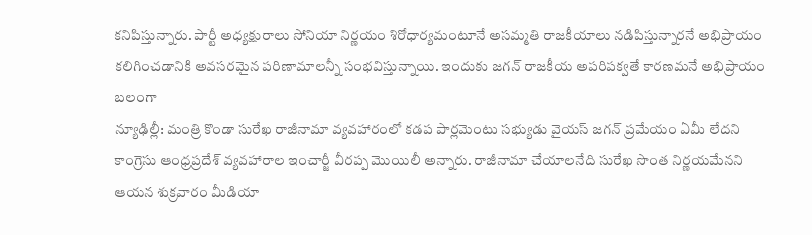కనిపిస్తున్నారు. పార్టీ అధ్యక్షురాలు సోనియా నిర్ణయం శిరోధార్యమంటూనే అసమ్మతి రాజకీయాలు నడిపిస్తున్నారనే అభిప్రాయం కలిగించడానికి అవసరమైన పరిణామాలన్నీ సంభవిస్తున్నాయి. ఇందుకు జగన్ రాజకీయ అపరిపక్వతే కారణమనే అభిప్రాయం బలంగా
న్యూఢిల్లీ: మంత్రి కొండా సురేఖ రాజీనామా వ్యవహారంలో కడప పార్లమెంటు సభ్యుడు వైయస్ జగన్ ప్రమేయం ఏమీ లేదని కాంగ్రెసు ఆంధ్రప్రదేశ్ వ్యవహారాల ఇంచార్జీ వీరప్ప మొయిలీ అన్నారు. రాజీనామా చేయాలనేది సురేఖ సొంత నిర్ణయమేనని ఆయన శుక్రవారం మీడియా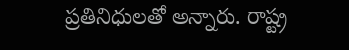ప్రతినిధులతో అన్నారు. రాష్ట్ర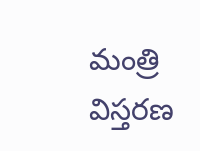మంత్రి విస్తరణ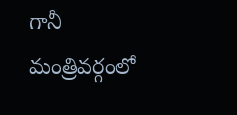గానీ మంత్రివర్గంలో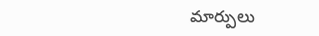మార్పులు